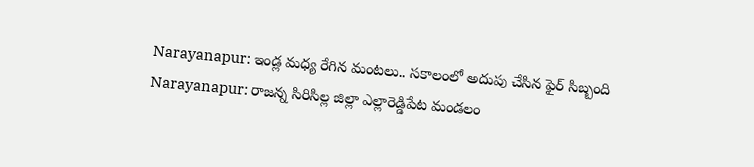Narayanapur: ఇండ్ల మధ్య రేగిన మంటలు.. సకాలంలో అదుపు చేసిన ఫైర్ సిబ్బంది
Narayanapur: రాజన్న సిరిసిల్ల జిల్లా ఎల్లారెడ్డిపేట మండలం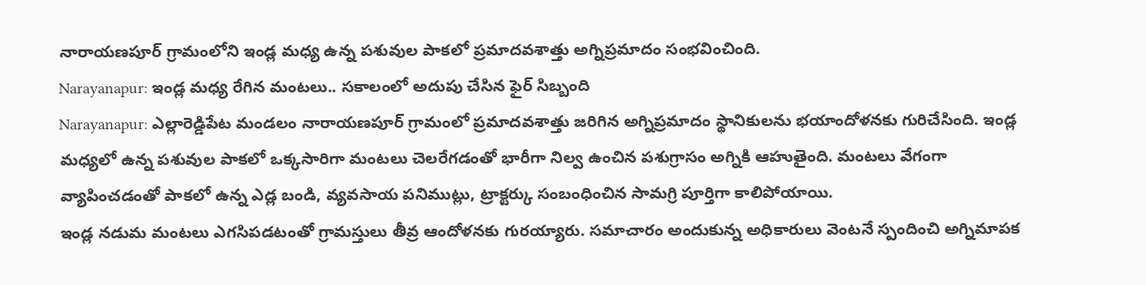నారాయణపూర్ గ్రామంలోని ఇండ్ల మధ్య ఉన్న పశువుల పాకలో ప్రమాదవశాత్తు అగ్నిప్రమాదం సంభవించింది.
Narayanapur: ఇండ్ల మధ్య రేగిన మంటలు.. సకాలంలో అదుపు చేసిన ఫైర్ సిబ్బంది
Narayanapur: ఎల్లారెడ్డిపేట మండలం నారాయణపూర్ గ్రామంలో ప్రమాదవశాత్తు జరిగిన అగ్నిప్రమాదం స్థానికులను భయాందోళనకు గురిచేసింది. ఇండ్ల మధ్యలో ఉన్న పశువుల పాకలో ఒక్కసారిగా మంటలు చెలరేగడంతో భారీగా నిల్వ ఉంచిన పశుగ్రాసం అగ్నికి ఆహుతైంది. మంటలు వేగంగా వ్యాపించడంతో పాకలో ఉన్న ఎడ్ల బండి, వ్యవసాయ పనిముట్లు, ట్రాక్టర్కు సంబంధించిన సామగ్రి పూర్తిగా కాలిపోయాయి.
ఇండ్ల నడుమ మంటలు ఎగసిపడటంతో గ్రామస్తులు తీవ్ర ఆందోళనకు గురయ్యారు. సమాచారం అందుకున్న అధికారులు వెంటనే స్పందించి అగ్నిమాపక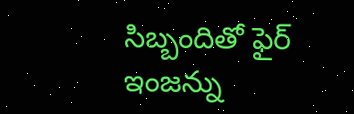సిబ్బందితో ఫైర్ ఇంజన్ను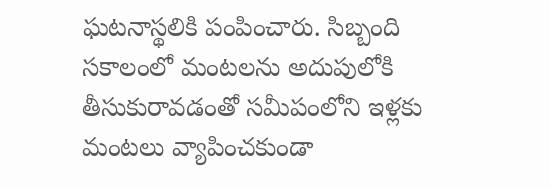ఘటనాస్థలికి పంపించారు. సిబ్బంది సకాలంలో మంటలను అదుపులోకి తీసుకురావడంతో సమీపంలోని ఇళ్లకు మంటలు వ్యాపించకుండా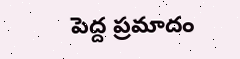పెద్ద ప్రమాదం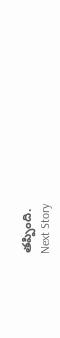తప్పింది.
Next Story